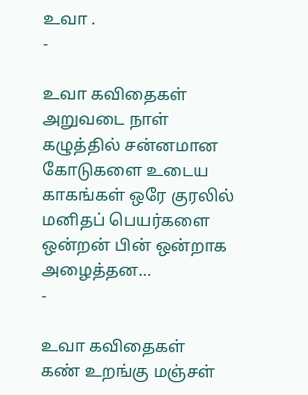உவா .
-

உவா கவிதைகள்
அறுவடை நாள் கழுத்தில் சன்னமான கோடுகளை உடைய காகங்கள் ஒரே குரலில் மனிதப் பெயர்களை ஒன்றன் பின் ஒன்றாக அழைத்தன…
-

உவா கவிதைகள்
கண் உறங்கு மஞ்சள்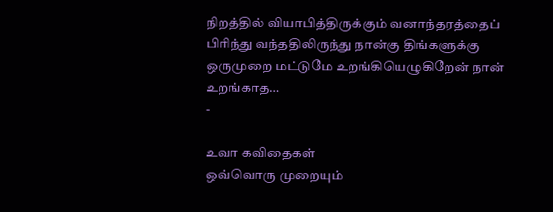நிறத்தில் வியாபித்திருக்கும் வனாந்தரத்தைப் பிரிந்து வந்ததிலிருந்து நான்கு திங்களுக்கு ஒருமுறை மட்டுமே உறங்கியெழுகிறேன் நான் உறங்காத…
-

உவா கவிதைகள்
ஒவ்வொரு முறையும்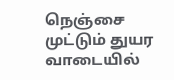நெஞ்சை முட்டும் துயர வாடையில்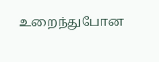உறைந்துபோன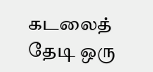கடலைத் தேடி ஒரு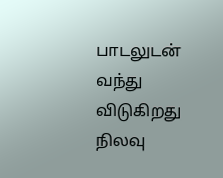பாடலுடன் வந்து விடுகிறது நிலவு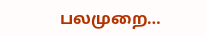பலமுறை…